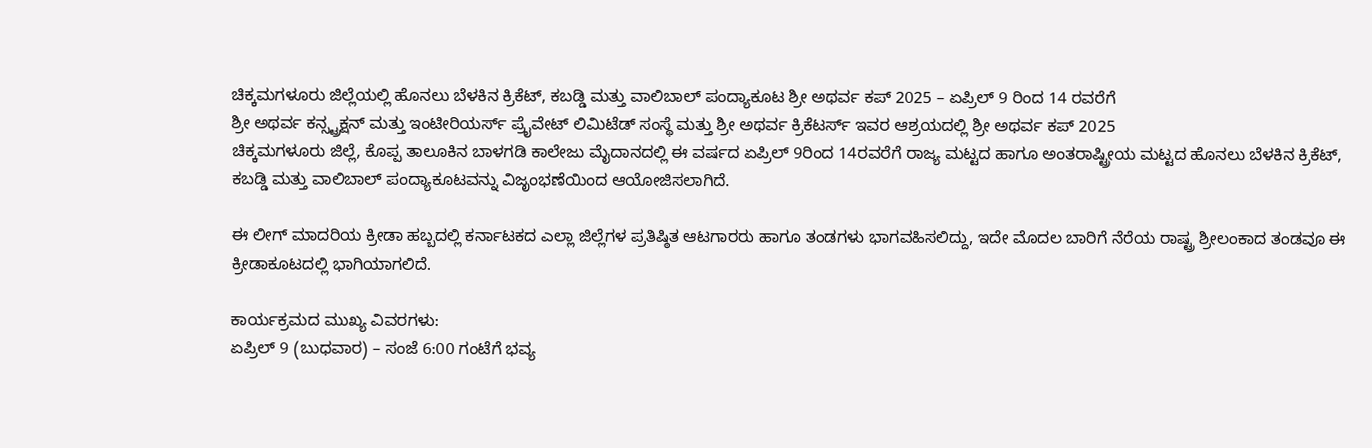ಚಿಕ್ಕಮಗಳೂರು ಜಿಲ್ಲೆಯಲ್ಲಿ ಹೊನಲು ಬೆಳಕಿನ ಕ್ರಿಕೆಟ್, ಕಬಡ್ಡಿ ಮತ್ತು ವಾಲಿಬಾಲ್ ಪಂದ್ಯಾಕೂಟ ಶ್ರೀ ಅಥರ್ವ ಕಪ್ 2025 – ಏಪ್ರಿಲ್ 9 ರಿಂದ 14 ರವರೆಗೆ
ಶ್ರೀ ಅಥರ್ವ ಕನ್ಸ್ಟ್ರಕ್ಷನ್ ಮತ್ತು ಇಂಟೀರಿಯರ್ಸ್ ಪ್ರೈವೇಟ್ ಲಿಮಿಟೆಡ್ ಸಂಸ್ಥೆ ಮತ್ತು ಶ್ರೀ ಅಥರ್ವ ಕ್ರಿಕೆಟರ್ಸ್ ಇವರ ಆಶ್ರಯದಲ್ಲಿ ಶ್ರೀ ಅಥರ್ವ ಕಪ್ 2025
ಚಿಕ್ಕಮಗಳೂರು ಜಿಲ್ಲೆ, ಕೊಪ್ಪ ತಾಲೂಕಿನ ಬಾಳಗಡಿ ಕಾಲೇಜು ಮೈದಾನದಲ್ಲಿ ಈ ವರ್ಷದ ಏಪ್ರಿಲ್ 9ರಿಂದ 14ರವರೆಗೆ ರಾಜ್ಯ ಮಟ್ಟದ ಹಾಗೂ ಅಂತರಾಷ್ಟ್ರೀಯ ಮಟ್ಟದ ಹೊನಲು ಬೆಳಕಿನ ಕ್ರಿಕೆಟ್, ಕಬಡ್ಡಿ ಮತ್ತು ವಾಲಿಬಾಲ್ ಪಂದ್ಯಾಕೂಟವನ್ನು ವಿಜೃಂಭಣೆಯಿಂದ ಆಯೋಜಿಸಲಾಗಿದೆ.

ಈ ಲೀಗ್ ಮಾದರಿಯ ಕ್ರೀಡಾ ಹಬ್ಬದಲ್ಲಿ ಕರ್ನಾಟಕದ ಎಲ್ಲಾ ಜಿಲ್ಲೆಗಳ ಪ್ರತಿಷ್ಠಿತ ಆಟಗಾರರು ಹಾಗೂ ತಂಡಗಳು ಭಾಗವಹಿಸಲಿದ್ದು, ಇದೇ ಮೊದಲ ಬಾರಿಗೆ ನೆರೆಯ ರಾಷ್ಟ್ರ ಶ್ರೀಲಂಕಾದ ತಂಡವೂ ಈ ಕ್ರೀಡಾಕೂಟದಲ್ಲಿ ಭಾಗಿಯಾಗಲಿದೆ.

ಕಾರ್ಯಕ್ರಮದ ಮುಖ್ಯ ವಿವರಗಳು:
ಏಪ್ರಿಲ್ 9 (ಬುಧವಾರ) – ಸಂಜೆ 6:00 ಗಂಟೆಗೆ ಭವ್ಯ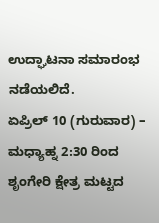ಉದ್ಘಾಟನಾ ಸಮಾರಂಭ ನಡೆಯಲಿದೆ.
ಏಪ್ರಿಲ್ 10 (ಗುರುವಾರ) – ಮಧ್ಯಾಹ್ನ 2:30 ರಿಂದ ಶೃಂಗೇರಿ ಕ್ಷೇತ್ರ ಮಟ್ಟದ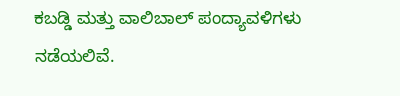ಕಬಡ್ಡಿ ಮತ್ತು ವಾಲಿಬಾಲ್ ಪಂದ್ಯಾವಳಿಗಳು ನಡೆಯಲಿವೆ.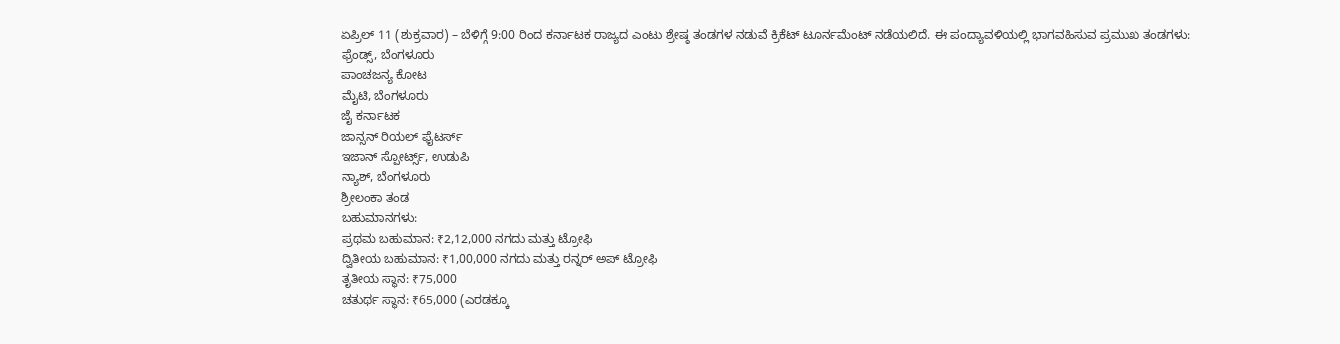ಏಪ್ರಿಲ್ 11 (ಶುಕ್ರವಾರ) – ಬೆಳಿಗ್ಗೆ 9:00 ರಿಂದ ಕರ್ನಾಟಕ ರಾಜ್ಯದ ಎಂಟು ಶ್ರೇಷ್ಠ ತಂಡಗಳ ನಡುವೆ ಕ್ರಿಕೆಟ್ ಟೂರ್ನಮೆಂಟ್ ನಡೆಯಲಿದೆ. ಈ ಪಂದ್ಯಾವಳಿಯಲ್ಲಿ ಭಾಗವಹಿಸುವ ಪ್ರಮುಖ ತಂಡಗಳು:
ಫ್ರೆಂಡ್ಸ್, ಬೆಂಗಳೂರು
ಪಾಂಚಜನ್ಯ ಕೋಟ
ಮೈಟಿ, ಬೆಂಗಳೂರು
ಜೈ ಕರ್ನಾಟಕ
ಜಾನ್ಸನ್ ರಿಯಲ್ ಫೈಟರ್ಸ್
ಇಜಾನ್ ಸ್ಪೋರ್ಟ್ಸ್, ಉಡುಪಿ
ನ್ಯಾಶ್, ಬೆಂಗಳೂರು
ಶ್ರೀಲಂಕಾ ತಂಡ
ಬಹುಮಾನಗಳು:
ಪ್ರಥಮ ಬಹುಮಾನ: ₹2,12,000 ನಗದು ಮತ್ತು ಟ್ರೋಫಿ
ದ್ವಿತೀಯ ಬಹುಮಾನ: ₹1,00,000 ನಗದು ಮತ್ತು ರನ್ನರ್ ಅಪ್ ಟ್ರೋಫಿ
ತೃತೀಯ ಸ್ಥಾನ: ₹75,000
ಚತುರ್ಥ ಸ್ಥಾನ: ₹65,000 (ಎರಡಕ್ಕೂ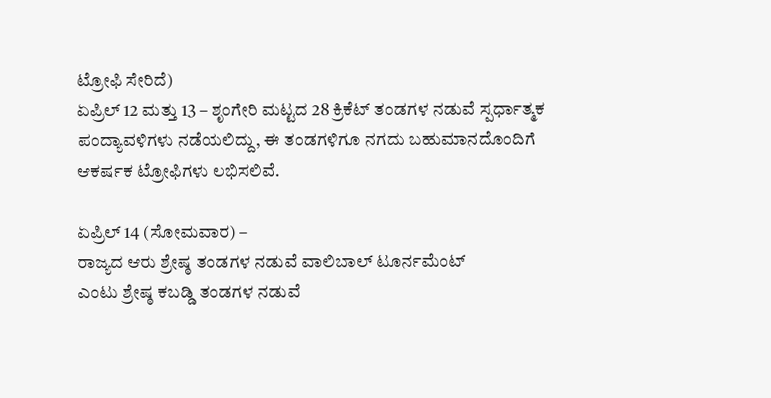ಟ್ರೋಫಿ ಸೇರಿದೆ)
ಏಪ್ರಿಲ್ 12 ಮತ್ತು 13 – ಶೃಂಗೇರಿ ಮಟ್ಟದ 28 ಕ್ರಿಕೆಟ್ ತಂಡಗಳ ನಡುವೆ ಸ್ಪರ್ಧಾತ್ಮಕ ಪಂದ್ಯಾವಳಿಗಳು ನಡೆಯಲಿದ್ದು, ಈ ತಂಡಗಳಿಗೂ ನಗದು ಬಹುಮಾನದೊಂದಿಗೆ ಆಕರ್ಷಕ ಟ್ರೋಫಿಗಳು ಲಭಿಸಲಿವೆ.

ಏಪ್ರಿಲ್ 14 (ಸೋಮವಾರ) –
ರಾಜ್ಯದ ಆರು ಶ್ರೇಷ್ಠ ತಂಡಗಳ ನಡುವೆ ವಾಲಿಬಾಲ್ ಟೂರ್ನಮೆಂಟ್
ಎಂಟು ಶ್ರೇಷ್ಠ ಕಬಡ್ಡಿ ತಂಡಗಳ ನಡುವೆ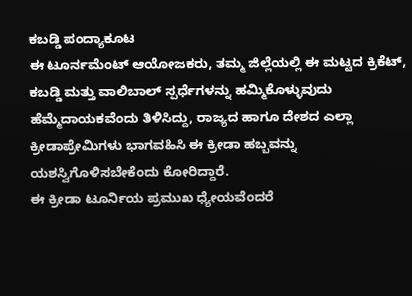ಕಬಡ್ಡಿ ಪಂದ್ಯಾಕೂಟ
ಈ ಟೂರ್ನಮೆಂಟ್ ಆಯೋಜಕರು, ತಮ್ಮ ಜಿಲ್ಲೆಯಲ್ಲಿ ಈ ಮಟ್ಟದ ಕ್ರಿಕೆಟ್, ಕಬಡ್ಡಿ ಮತ್ತು ವಾಲಿಬಾಲ್ ಸ್ಪರ್ಧೆಗಳನ್ನು ಹಮ್ಮಿಕೊಳ್ಳುವುದು ಹೆಮ್ಮೆದಾಯಕವೆಂದು ತಿಳಿಸಿದ್ದು, ರಾಜ್ಯದ ಹಾಗೂ ದೇಶದ ಎಲ್ಲಾ ಕ್ರೀಡಾಪ್ರೇಮಿಗಳು ಭಾಗವಹಿಸಿ ಈ ಕ್ರೀಡಾ ಹಬ್ಬವನ್ನು ಯಶಸ್ವಿಗೊಳಿಸಬೇಕೆಂದು ಕೋರಿದ್ದಾರೆ.
ಈ ಕ್ರೀಡಾ ಟೂರ್ನಿಯ ಪ್ರಮುಖ ಧ್ಯೇಯವೆಂದರೆ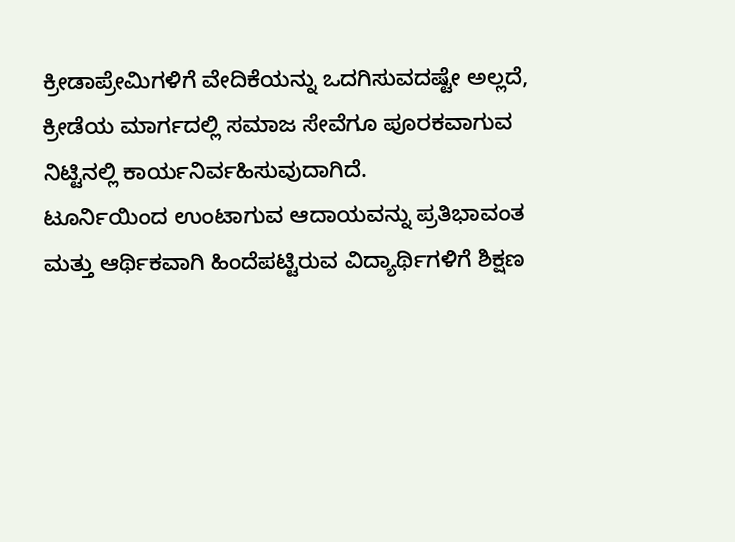ಕ್ರೀಡಾಪ್ರೇಮಿಗಳಿಗೆ ವೇದಿಕೆಯನ್ನು ಒದಗಿಸುವದಷ್ಟೇ ಅಲ್ಲದೆ, ಕ್ರೀಡೆಯ ಮಾರ್ಗದಲ್ಲಿ ಸಮಾಜ ಸೇವೆಗೂ ಪೂರಕವಾಗುವ ನಿಟ್ಟಿನಲ್ಲಿ ಕಾರ್ಯನಿರ್ವಹಿಸುವುದಾಗಿದೆ.
ಟೂರ್ನಿಯಿಂದ ಉಂಟಾಗುವ ಆದಾಯವನ್ನು ಪ್ರತಿಭಾವಂತ ಮತ್ತು ಆರ್ಥಿಕವಾಗಿ ಹಿಂದೆಪಟ್ಟಿರುವ ವಿದ್ಯಾರ್ಥಿಗಳಿಗೆ ಶಿಕ್ಷಣ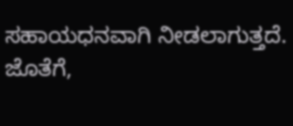ಸಹಾಯಧನವಾಗಿ ನೀಡಲಾಗುತ್ತದೆ. ಜೊತೆಗೆ,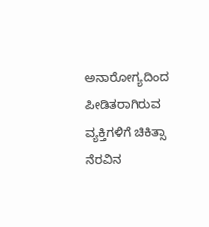ಅನಾರೋಗ್ಯದಿಂದ ಪೀಡಿತರಾಗಿರುವ ವ್ಯಕ್ತಿಗಳಿಗೆ ಚಿಕಿತ್ಸಾ ನೆರವಿನ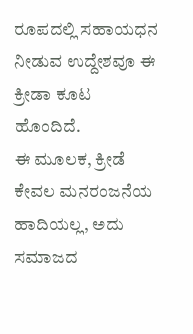ರೂಪದಲ್ಲಿ ಸಹಾಯಧನ ನೀಡುವ ಉದ್ದೇಶವೂ ಈ ಕ್ರೀಡಾ ಕೂಟ ಹೊಂದಿದೆ.
ಈ ಮೂಲಕ, ಕ್ರೀಡೆ ಕೇವಲ ಮನರಂಜನೆಯ ಹಾದಿಯಲ್ಲ, ಅದು ಸಮಾಜದ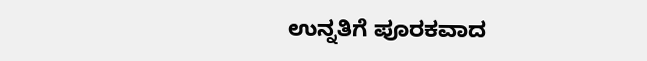ಉನ್ನತಿಗೆ ಪೂರಕವಾದ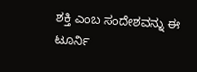ಶಕ್ತಿ ಎಂಬ ಸಂದೇಶವನ್ನು ಈ ಟೂರ್ನಿ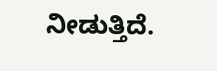ನೀಡುತ್ತಿದೆ.